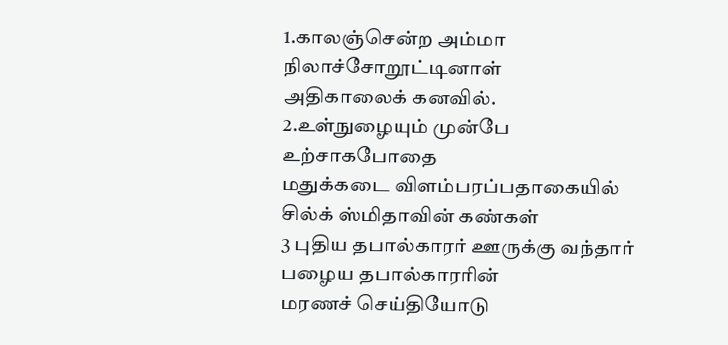1.காலஞ்சென்ற அம்மா
நிலாச்சோறூட்டினாள்
அதிகாலைக் கனவில்.
2.உள்நுழையும் முன்பே
உற்சாகபோதை
மதுக்கடை விளம்பரப்பதாகையில்
சில்க் ஸ்மிதாவின் கண்கள்
3 புதிய தபால்காரர் ஊருக்கு வந்தார்
பழைய தபால்காரரின்
மரணச் செய்தியோடு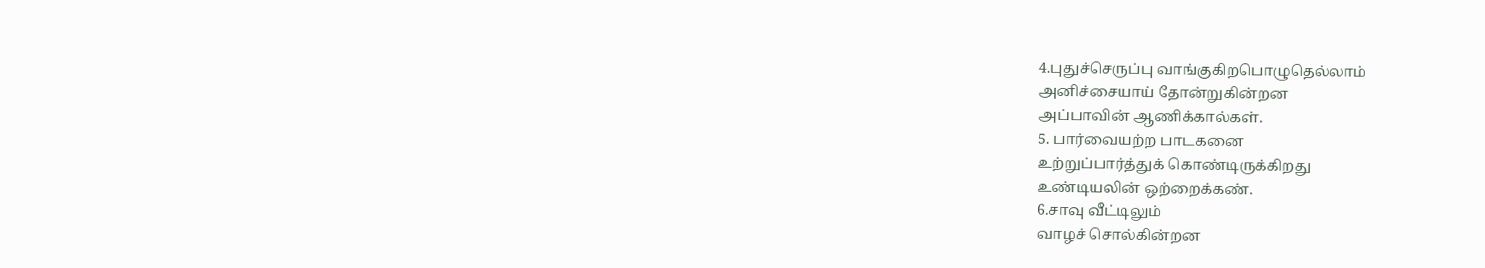4.புதுச்செருப்பு வாங்குகிறபொழுதெல்லாம்
அனிச்சையாய் தோன்றுகின்றன
அப்பாவின் ஆணிக்கால்கள்.
5. பார்வையற்ற பாடகனை
உற்றுப்பார்த்துக் கொண்டிருக்கிறது
உண்டியலின் ஒற்றைக்கண்.
6.சாவு வீட்டிலும்
வாழச் சொல்கின்றன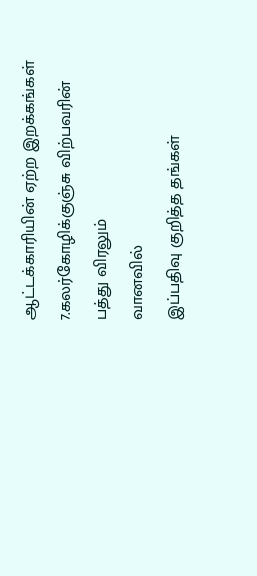ஆட்டக்காரியின் ஏற்ற இறக்கங்கள்
7.கலர்கோழிக்குஞ்சு விற்பவரின்
பத்து விரலும்
வானவில்
இப்பதிவு குறித்த தங்கள்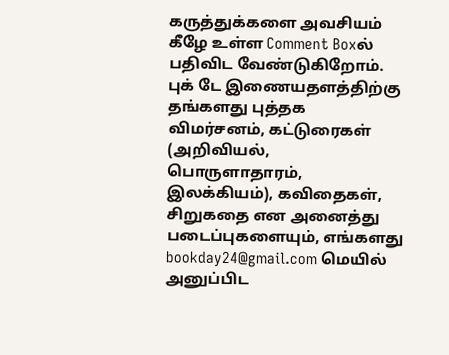கருத்துக்களை அவசியம் கீழே உள்ள Comment Boxல் பதிவிட வேண்டுகிறோம்.
புக் டே இணையதளத்திற்கு தங்களது புத்தக விமர்சனம், கட்டுரைகள் (அறிவியல், பொருளாதாரம், இலக்கியம்), கவிதைகள், சிறுகதை என அனைத்து படைப்புகளையும், எங்களது bookday24@gmail.com மெயில் அனுப்பிட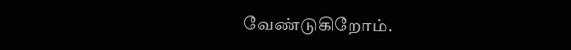வேண்டுகிறோம்.